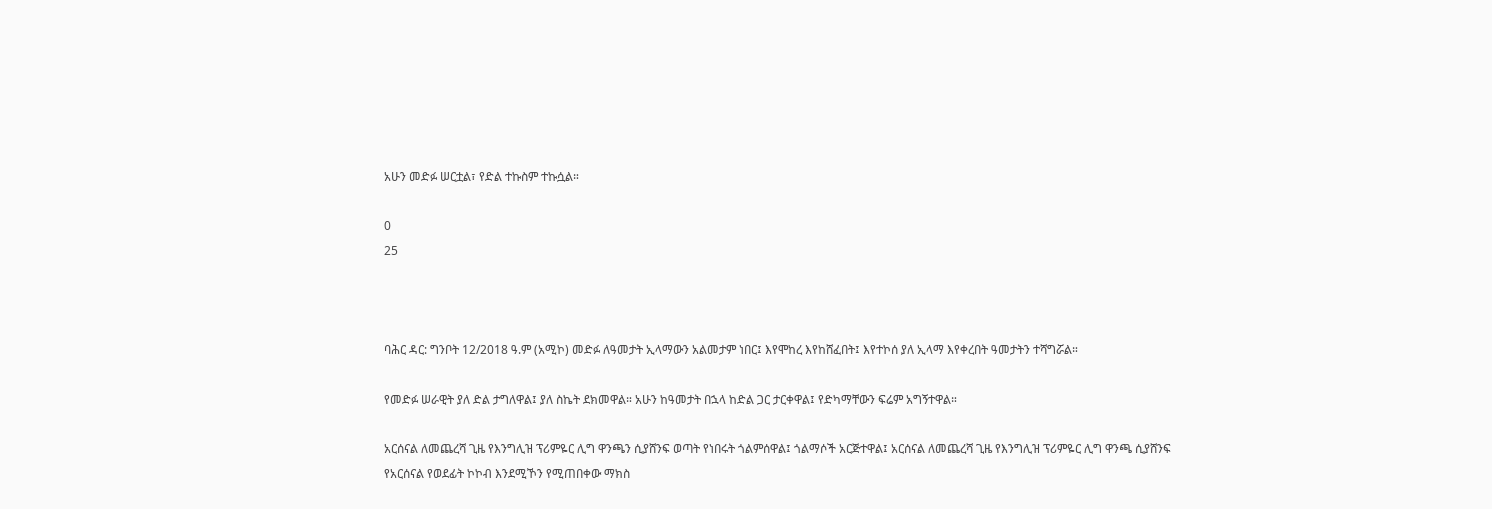አሁን መድፉ ሠርቷል፣ የድል ተኩስም ተኩሷል።

0
25



ባሕር ዳር: ግንቦት 12/2018 ዓ.ም (አሚኮ) መድፉ ለዓመታት ኢላማውን አልመታም ነበር፤ እየሞከረ እየከሸፈበት፤ እየተኮሰ ያለ ኢላማ እየቀረበት ዓመታትን ተሻግሯል።

የመድፉ ሠራዊት ያለ ድል ታግለዋል፤ ያለ ስኬት ደክመዋል። አሁን ከዓመታት በኋላ ከድል ጋር ታርቀዋል፤ የድካማቸውን ፍሬም አግኝተዋል።

አርሰናል ለመጨረሻ ጊዜ የእንግሊዝ ፕሪምዬር ሊግ ዋንጫን ሲያሸንፍ ወጣት የነበሩት ጎልምሰዋል፤ ጎልማሶች አርጅተዋል፤ አርሰናል ለመጨረሻ ጊዜ የእንግሊዝ ፕሪምዬር ሊግ ዋንጫ ሲያሸንፍ የአርሰናል የወደፊት ኮኮብ እንደሚኾን የሚጠበቀው ማክስ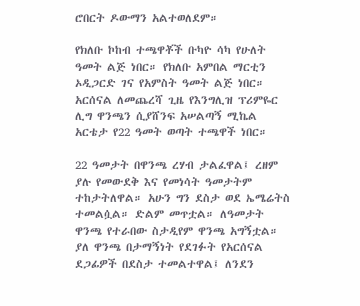ሮበርት ዶውማን አልተወለደም።

የክለቡ ኮከብ ተጫዋቾች ቡካዮ ሳካ የሁለት ዓመት ልጅ ነበር። የክለቡ አምበል ማርቲን ኦዲጋርድ ገና የአምስት ዓመት ልጅ ነበር። አርሰናል ለመጨረሻ ጊዜ የእንግሊዝ ፕሪምዬር ሊግ ዋንጫን ሲያሸንፍ አሠልጣኝ ሚኬል አርቴታ የ22 ዓመት ወጣት ተጫዋች ነበር።

22 ዓመታት በዋንጫ ረሃብ ታልፈዋል፤ ረዘም ያሉ የመውደቅ እና የመነሳት ዓመታትም ተከታትለዋል። አሁን ግን ደስታ ወደ ኤሜሬትስ ተመልሷል። ድልም መጥቷል። ለዓመታት ዋንጫ የተራበው ስታዲየም ዋንጫ አግኝቷል። ያለ ዋንጫ በታማኝነት የደገፉት የአርሰናል ደጋፊዎች በደስታ ተመልተዋል፤ ለንደን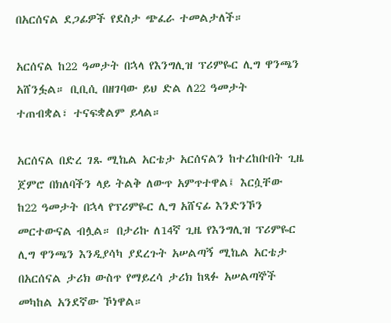በአርሰናል ደጋፊዎች የደስታ ጭፈራ ተመልታለች።

አርሰናል ከ22 ዓመታት በኋላ የእንግሊዝ ፕሪምዬር ሊግ ዋንጫን አሸንፏል። ቢቢሲ በዘገባው ይህ ድል ለ22 ዓመታት ተጠብቋል፣ ተናፍቋልም ይላል።

አርሰናል በድረ ገጹ ሚኬል አርቴታ አርሰናልን ከተረከቡበት ጊዜ ጀምሮ በክለባችን ላይ ትልቅ ለውጥ አምጥተዋል፤ እርሷቸው ከ22 ዓመታት በኋላ የፕሪምዬር ሊግ አሸናፊ እንድንኾን መርተውናል ብሏል። በታሪኩ ለ14ኛ ጊዜ የእንግሊዝ ፕሪምዬር ሊግ ዋንጫን እንዲያሳካ ያደረጉት አሠልጣኝ ሚኬል አርቴታ በአርሰናል ታሪክ ውስጥ የማይረሳ ታሪክ ከጻፉ አሠልጣኞች መካከል አንደኛው ኾነዋል።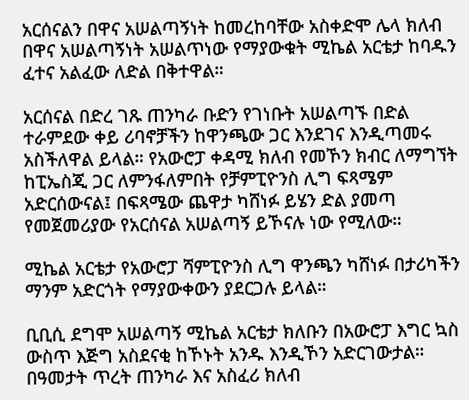አርሰናልን በዋና አሠልጣኝነት ከመረከባቸው አስቀድሞ ሌላ ክለብ በዋና አሠልጣኝነት አሠልጥነው የማያውቁት ሚኬል አርቴታ ከባዱን ፈተና አልፈው ለድል በቅተዋል።

አርሰናል በድረ ገጹ ጠንካራ ቡድን የገነቡት አሠልጣኙ በድል ተራምደው ቀይ ሪባኖቻችን ከዋንጫው ጋር እንደገና እንዲጣመሩ አስችለዋል ይላል። የአውሮፓ ቀዳሚ ክለብ የመኾን ክብር ለማግኘት ከፒኤስጂ ጋር ለምንፋለምበት የቻምፒዮንስ ሊግ ፍጻሜም አድርሰውናል፤ በፍጻሜው ጨዋታ ካሸነፉ ይሄን ድል ያመጣ የመጀመሪያው የአርሰናል አሠልጣኝ ይኾናሉ ነው የሚለው።

ሚኬል አርቴታ የአውሮፓ ሻምፒዮንስ ሊግ ዋንጫን ካሸነፉ በታሪካችን ማንም አድርጎት የማያውቀውን ያደርጋሉ ይላል።

ቢቢሲ ደግሞ አሠልጣኝ ሚኬል አርቴታ ክለቡን በአውሮፓ እግር ኳስ ውስጥ እጅግ አስደናቂ ከኾኑት አንዱ እንዲኾን አድርገውታል። በዓመታት ጥረት ጠንካራ እና አስፈሪ ክለብ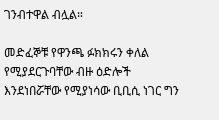ገንብተዋል ብሏል።

መድፈኞቹ የዋንጫ ፉክክሩን ቀለል የሚያደርጉባቸው ብዙ ዕድሎች እንደነበሯቸው የሚያነሳው ቢቢሲ ነገር ግን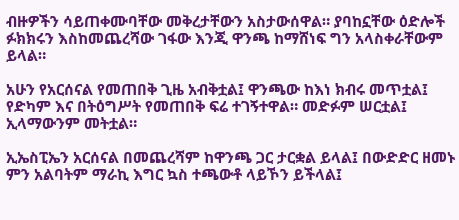ብዙዎችን ሳይጠቀሙባቸው መቅረታቸውን አስታውሰዋል። ያባከኗቸው ዕድሎች ፉክክሩን እስከመጨረሻው ገፋው እንጂ ዋንጫ ከማሸነፍ ግን አላስቀራቸውም ይላል።

አሁን የአርሰናል የመጠበቅ ጊዜ አብቅቷል፤ ዋንጫው ከእነ ክብሩ መጥቷል፤ የድካም እና በትዕግሥት የመጠበቅ ፍሬ ተገኝተዋል። መድፉም ሠርቷል፤ ኢላማውንም መትቷል።

ኢኤስፒኤን አርሰናል በመጨረሻም ከዋንጫ ጋር ታርቋል ይላል፤ በውድድር ዘመኑ ምን አልባትም ማራኪ እግር ኳስ ተጫውቶ ላይኾን ይችላል፤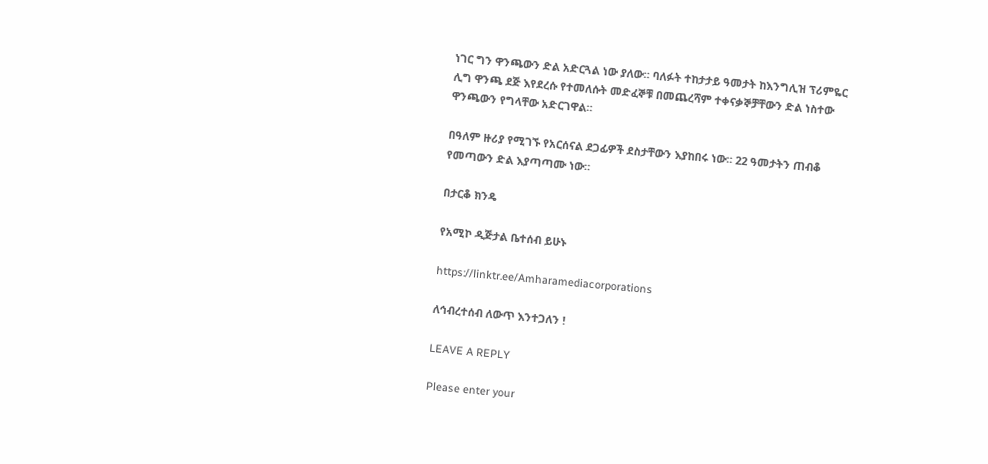ነገር ግን ዋንጫውን ድል አድርጓል ነው ያለው። ባለፉት ተከታታይ ዓመታት ከእንግሊዝ ፕሪምዬር ሊግ ዋንጫ ደጅ እየደረሱ የተመለሱት መድፈኞቹ በመጨረሻም ተቀናቃኞቻቸውን ድል ነስተው ዋንጫውን የግላቸው አድርገዋል።

በዓለም ዙሪያ የሚገኙ የአርሰናል ደጋፊዎች ደስታቸውን እያከበሩ ነው። 22 ዓመታትን ጠብቆ የመጣውን ድል እያጣጣሙ ነው።

በታርቆ ክንዴ

የአሚኮ ዲጅታል ቤተሰብ ይሁኑ

https://linktr.ee/Amharamediacorporations

ለኅብረተሰብ ለውጥ እንተጋለን !

LEAVE A REPLY

Please enter your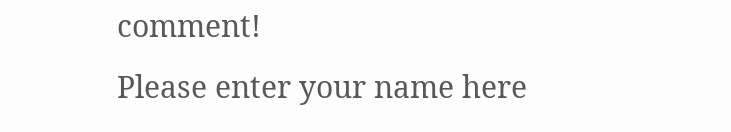comment!
Please enter your name here